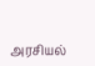அரசியல்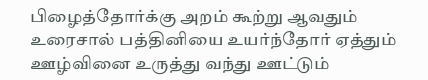பிழைத்தோர்க்கு அறம் கூற்று ஆவதும் உரைசால் பத்தினியை உயர்ந்தோர் ஏத்தும் ஊழ்வினை உருத்து வந்து ஊட்டும்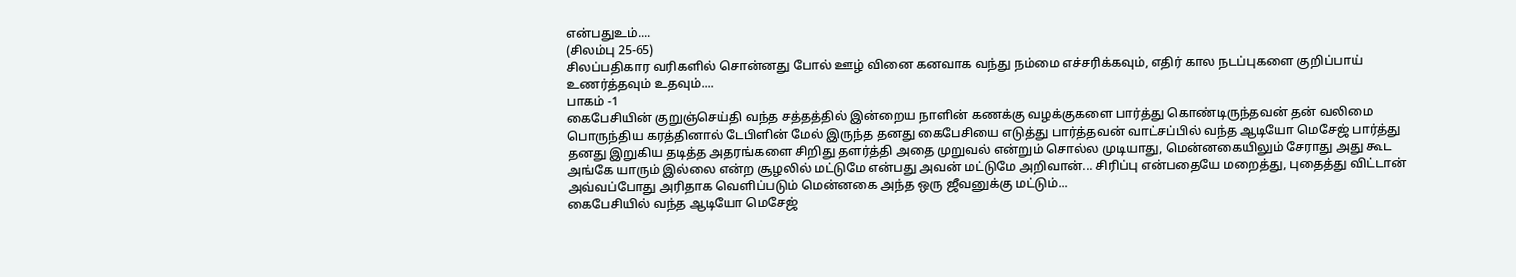என்பதுஉம்....
(சிலம்பு 25-65)
சிலப்பதிகார வரிகளில் சொன்னது போல் ஊழ் வினை கனவாக வந்து நம்மை எச்சரிக்கவும், எதிர் கால நடப்புகளை குறிப்பாய் உணர்த்தவும் உதவும்....
பாகம் -1
கைபேசியின் குறுஞ்செய்தி வந்த சத்தத்தில் இன்றைய நாளின் கணக்கு வழக்குகளை பார்த்து கொண்டிருந்தவன் தன் வலிமை பொருந்திய கரத்தினால் டேபிளின் மேல் இருந்த தனது கைபேசியை எடுத்து பார்த்தவன் வாட்சப்பில் வந்த ஆடியோ மெசேஜ் பார்த்து தனது இறுகிய தடித்த அதரங்களை சிறிது தளர்த்தி அதை முறுவல் என்றும் சொல்ல முடியாது, மென்னகையிலும் சேராது அது கூட அங்கே யாரும் இல்லை என்ற சூழலில் மட்டுமே என்பது அவன் மட்டுமே அறிவான்... சிரிப்பு என்பதையே மறைத்து, புதைத்து விட்டான் அவ்வப்போது அரிதாக வெளிப்படும் மென்னகை அந்த ஒரு ஜீவனுக்கு மட்டும்...
கைபேசியில் வந்த ஆடியோ மெசேஜ்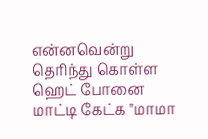என்னவென்று தெரிந்து கொள்ள ஹெட் போனை மாட்டி கேட்க "மாமா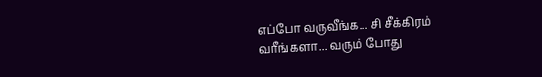எப்போ வருவீங்க... சி சீக்கிரம் வரீங்களா... வரும் போது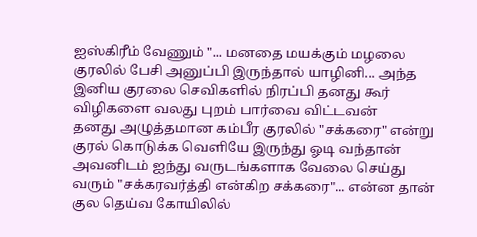ஐஸ்கிரீம் வேணும் "... மனதை மயக்கும் மழலை குரலில் பேசி அனுப்பி இருந்தால் யாழினி... அந்த இனிய குரலை செவிகளில் நிரப்பி தனது கூர் விழிகளை வலது புறம் பார்வை விட்டவன்
தனது அழுத்தமான கம்பீர குரலில் "சக்கரை" என்று குரல் கொடுக்க வெளியே இருந்து ஓடி வந்தான் அவனிடம் ஐந்து வருடங்களாக வேலை செய்து வரும் "சக்கரவர்த்தி என்கிற சக்கரை"... என்ன தான் குல தெய்வ கோயிலில்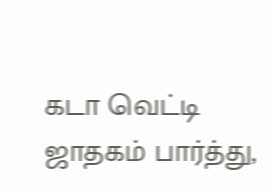கடா வெட்டி ஜாதகம் பார்த்து,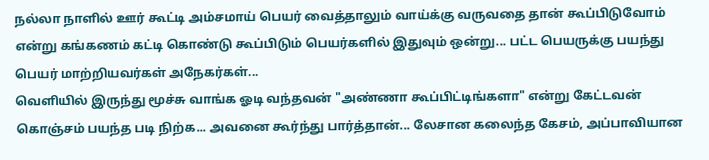நல்லா நாளில் ஊர் கூட்டி அம்சமாய் பெயர் வைத்தாலும் வாய்க்கு வருவதை தான் கூப்பிடுவோம் என்று கங்கணம் கட்டி கொண்டு கூப்பிடும் பெயர்களில் இதுவும் ஒன்று... பட்ட பெயருக்கு பயந்து பெயர் மாற்றியவர்கள் அநேகர்கள்...
வெளியில் இருந்து மூச்சு வாங்க ஓடி வந்தவன் "அண்ணா கூப்பிட்டிங்களா" என்று கேட்டவன் கொஞ்சம் பயந்த படி நிற்க... அவனை கூர்ந்து பார்த்தான்... லேசான கலைந்த கேசம், அப்பாவியான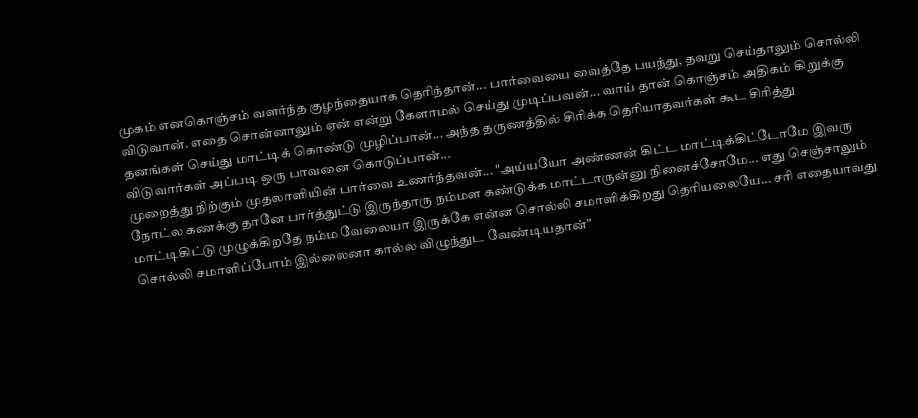முகம் எனகொஞ்சம் வளர்ந்த குழந்தையாக தெரிந்தான்... பார்வையை வைத்தே பயந்து, தவறு செய்தாலும் சொல்லி விடுவான். எதை சொன்னாலும் ஏன் என்று கேளாமல் செய்து முடிப்பவன்... வாய் தான் கொஞ்சம் அதிகம் கிறுக்கு தனங்கள் செய்து மாட்டிக் கொண்டு முழிப்பான்... அந்த தருணத்தில் சிரிக்க தெரியாதவர்கள் கூட சிரித்து விடுவார்கள் அப்படி ஒரு பாவனை கொடுப்பான்...
முறைத்து நிற்கும் முதலாளியின் பார்வை உணர்ந்தவன்... "அய்யயோ அண்ணன் கிட்ட மாட்டிக்கிட்டோமே இவரு நோட்ல கணக்கு தானே பார்த்துட்டு இருந்தாரு நம்மள கண்டுக்க மாட்டாருன்னு நினைச்சோமே... எது செஞ்சாலும் மாட்டிகிட்டு முழுக்கிறதே நம்ம வேலையா இருக்கே என்ன சொல்லி சமாளிக்கிறது தெரியலையே... சரி எதையாவது சொல்லி சமாளிப்போம் இல்லைனா கால்ல விழுந்துட வேண்டியதான்"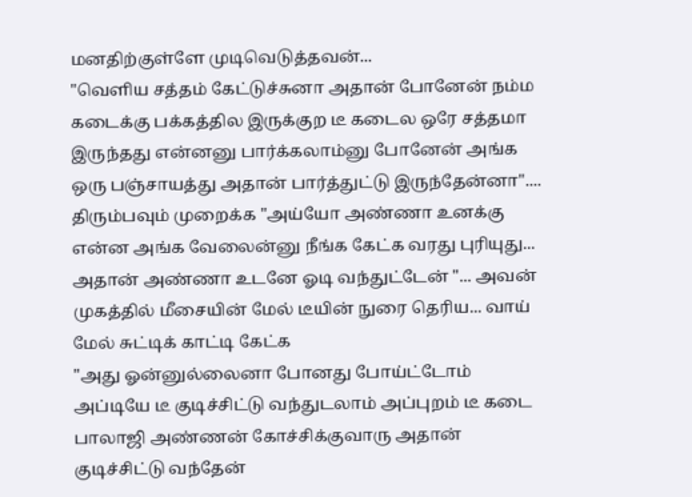மனதிற்குள்ளே முடிவெடுத்தவன்...
"வெளிய சத்தம் கேட்டுச்சுனா அதான் போனேன் நம்ம கடைக்கு பக்கத்தில இருக்குற டீ கடைல ஒரே சத்தமா இருந்தது என்னனு பார்க்கலாம்னு போனேன் அங்க ஒரு பஞ்சாயத்து அதான் பார்த்துட்டு இருந்தேன்னா"....
திரும்பவும் முறைக்க "அய்யோ அண்ணா உனக்கு என்ன அங்க வேலைன்னு நீங்க கேட்க வரது புரியுது... அதான் அண்ணா உடனே ஓடி வந்துட்டேன் "... அவன் முகத்தில் மீசையின் மேல் டீயின் நுரை தெரிய... வாய் மேல் சுட்டிக் காட்டி கேட்க
"அது ஓன்னுல்லைனா போனது போய்ட்டோம் அப்டியே டீ குடிச்சிட்டு வந்துடலாம் அப்புறம் டீ கடை பாலாஜி அண்ணன் கோச்சிக்குவாரு அதான் குடிச்சிட்டு வந்தேன்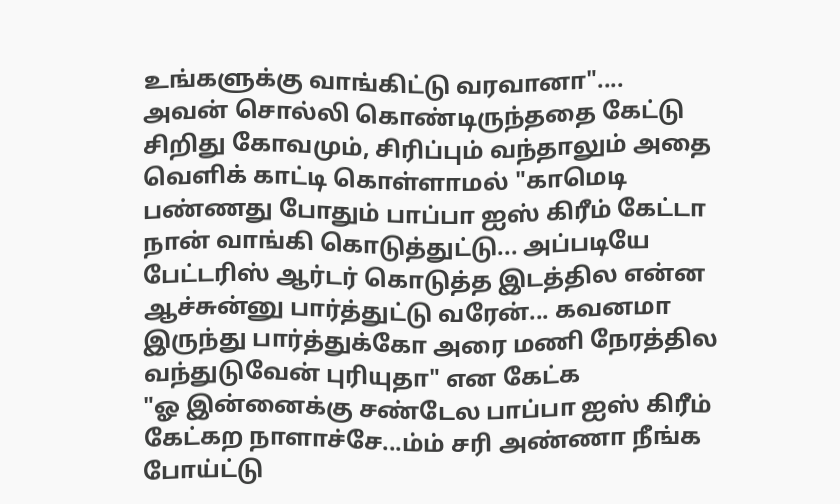உங்களுக்கு வாங்கிட்டு வரவானா"....
அவன் சொல்லி கொண்டிருந்ததை கேட்டு சிறிது கோவமும், சிரிப்பும் வந்தாலும் அதை வெளிக் காட்டி கொள்ளாமல் "காமெடி பண்ணது போதும் பாப்பா ஐஸ் கிரீம் கேட்டா நான் வாங்கி கொடுத்துட்டு... அப்படியே பேட்டரிஸ் ஆர்டர் கொடுத்த இடத்தில என்ன ஆச்சுன்னு பார்த்துட்டு வரேன்... கவனமா இருந்து பார்த்துக்கோ அரை மணி நேரத்தில வந்துடுவேன் புரியுதா" என கேட்க
"ஓ இன்னைக்கு சண்டேல பாப்பா ஐஸ் கிரீம் கேட்கற நாளாச்சே...ம்ம் சரி அண்ணா நீங்க போய்ட்டு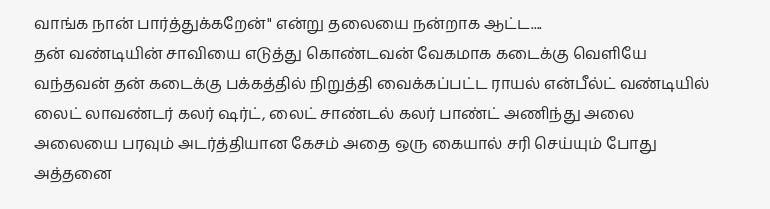வாங்க நான் பார்த்துக்கறேன்" என்று தலையை நன்றாக ஆட்ட....
தன் வண்டியின் சாவியை எடுத்து கொண்டவன் வேகமாக கடைக்கு வெளியே வந்தவன் தன் கடைக்கு பக்கத்தில் நிறுத்தி வைக்கப்பட்ட ராயல் என்பீல்ட் வண்டியில் லைட் லாவண்டர் கலர் ஷர்ட், லைட் சாண்டல் கலர் பாண்ட் அணிந்து அலை அலையை பரவும் அடர்த்தியான கேசம் அதை ஒரு கையால் சரி செய்யும் போது அத்தனை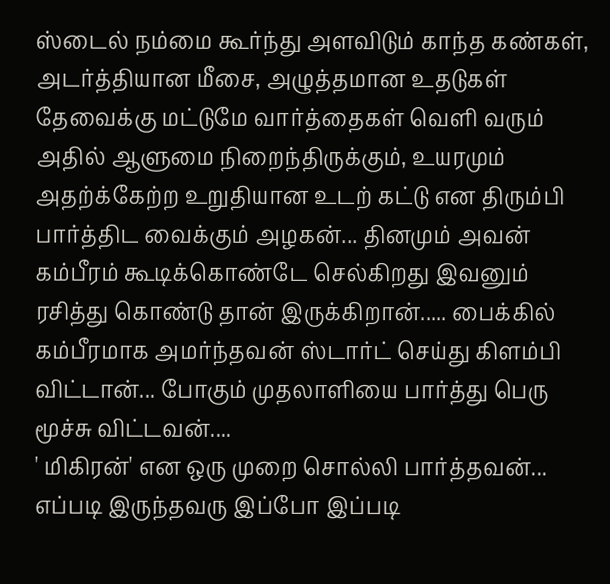ஸ்டைல் நம்மை கூர்ந்து அளவிடும் காந்த கண்கள், அடர்த்தியான மீசை, அழுத்தமான உதடுகள் தேவைக்கு மட்டுமே வார்த்தைகள் வெளி வரும் அதில் ஆளுமை நிறைந்திருக்கும், உயரமும் அதற்க்கேற்ற உறுதியான உடற் கட்டு என திரும்பி பார்த்திட வைக்கும் அழகன்... தினமும் அவன் கம்பீரம் கூடிக்கொண்டே செல்கிறது இவனும் ரசித்து கொண்டு தான் இருக்கிறான்..... பைக்கில் கம்பீரமாக அமர்ந்தவன் ஸ்டார்ட் செய்து கிளம்பி விட்டான்... போகும் முதலாளியை பார்த்து பெரு மூச்சு விட்டவன்....
' மிகிரன்' என ஒரு முறை சொல்லி பார்த்தவன்... எப்படி இருந்தவரு இப்போ இப்படி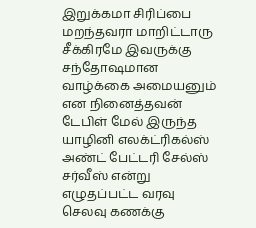இறுக்கமா சிரிப்பை மறந்தவரா மாறிட்டாரு சீக்கிரமே இவருக்கு சந்தோஷமான வாழ்க்கை அமையனும் என நினைத்தவன் டேபிள் மேல் இருந்த யாழினி எலக்ட்ரிகல்ஸ் அண்ட் பேட்டரி சேல்ஸ் சர்வீஸ் என்று எழுதப்பட்ட வரவு செலவு கணக்கு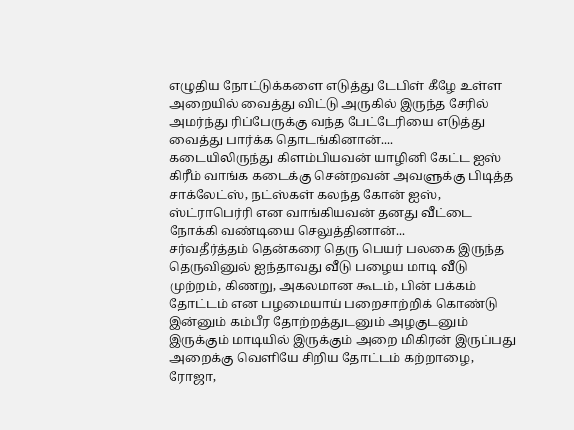எழுதிய நோட்டுக்களை எடுத்து டேபிள் கீழே உள்ள அறையில் வைத்து விட்டு அருகில் இருந்த சேரில் அமர்ந்து ரிப்பேருக்கு வந்த பேட்டேரியை எடுத்து வைத்து பார்க்க தொடங்கினான்....
கடையிலிருந்து கிளம்பியவன் யாழினி கேட்ட ஐஸ் கிரீம் வாங்க கடைக்கு சென்றவன் அவளுக்கு பிடித்த சாக்லேட்ஸ், நட்ஸ்கள் கலந்த கோன் ஐஸ், ஸ்ட்ராபெர்ரி என வாங்கியவன் தனது வீட்டை நோக்கி வண்டியை செலுத்தினான்...
சர்வதீர்த்தம் தென்கரை தெரு பெயர் பலகை இருந்த தெருவினுல் ஐந்தாவது வீடு பழைய மாடி வீடு முற்றம், கிணறு, அகலமான கூடம், பின் பக்கம் தோட்டம் என பழமையாய் பறைசாற்றிக் கொண்டு இன்னும் கம்பீர தோற்றத்துடனும் அழகுடனும் இருக்கும் மாடியில் இருக்கும் அறை மிகிரன் இருப்பது அறைக்கு வெளியே சிறிய தோட்டம் கற்றாழை, ரோஜா,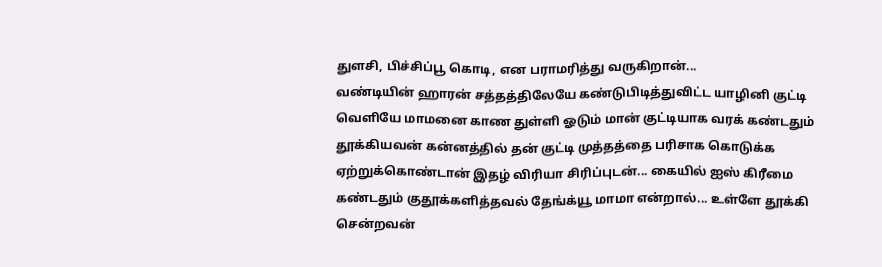துளசி, பிச்சிப்பூ கொடி, என பராமரித்து வருகிறான்...
வண்டியின் ஹாரன் சத்தத்திலேயே கண்டுபிடித்துவிட்ட யாழினி குட்டி வெளியே மாமனை காண துள்ளி ஓடும் மான் குட்டியாக வரக் கண்டதும் தூக்கியவன் கன்னத்தில் தன் குட்டி முத்தத்தை பரிசாக கொடுக்க ஏற்றுக்கொண்டான் இதழ் விரியா சிரிப்புடன்... கையில் ஐஸ் கிரீமை கண்டதும் குதூக்களித்தவல் தேங்க்யூ மாமா என்றால்... உள்ளே தூக்கி சென்றவன்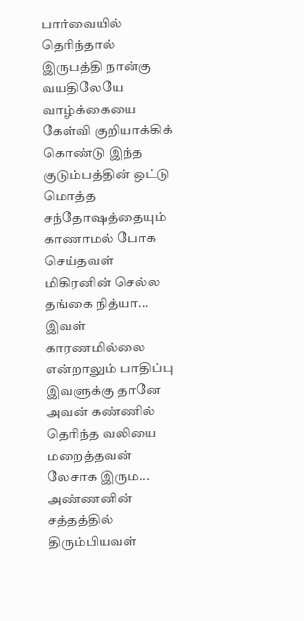பார்வையில் தெரிந்தால் இருபத்தி நான்கு வயதிலேயே வாழ்க்கையை கேள்வி குறியாக்கிக் கொண்டு இந்த குடும்பத்தின் ஒட்டு மொத்த சந்தோஷத்தையும் காணாமல் போக செய்தவள் மிகிரனின் செல்ல தங்கை நித்யா...
இவள் காரணமில்லை என்றாலும் பாதிப்பு இவளுக்கு தானே அவன் கண்ணில் தெரிந்த வலியை மறைத்தவன் லேசாக இரும... அண்ணனின் சத்தத்தில் திரும்பியவள்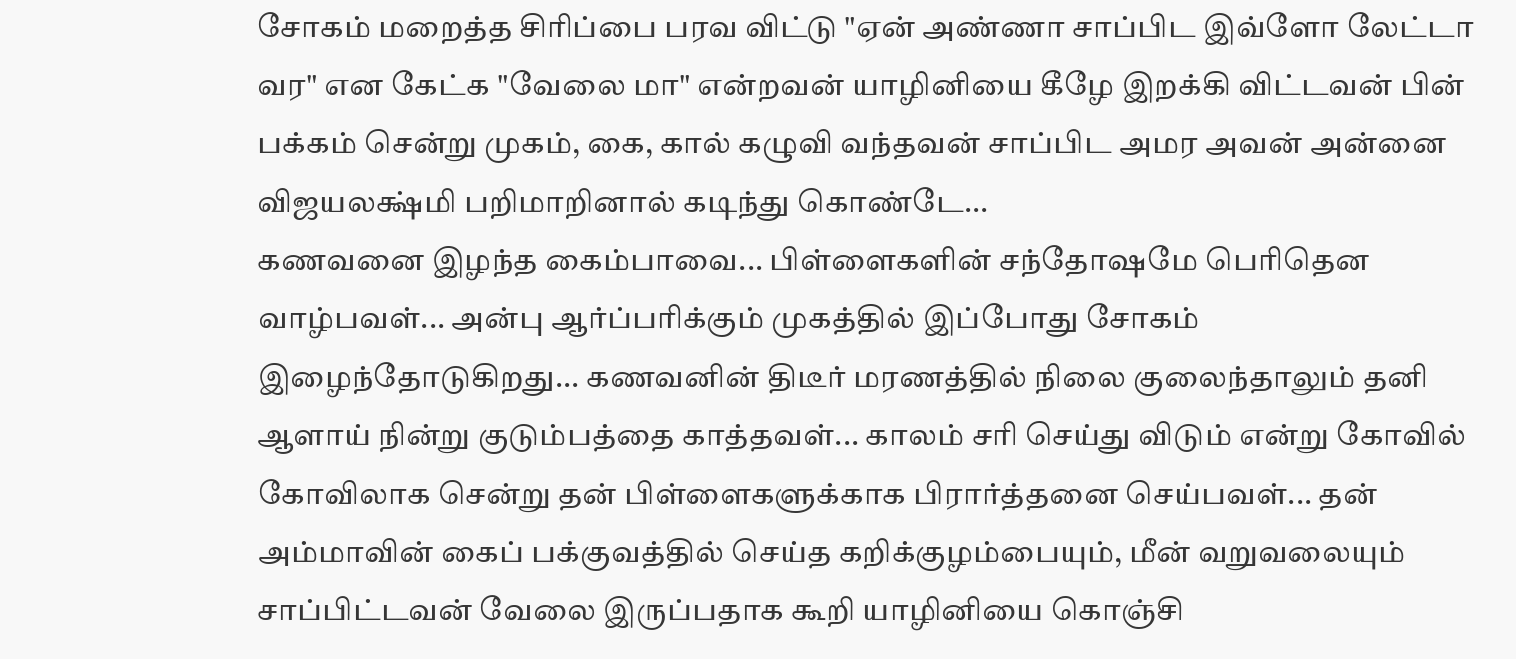சோகம் மறைத்த சிரிப்பை பரவ விட்டு "ஏன் அண்ணா சாப்பிட இவ்ளோ லேட்டா வர" என கேட்க "வேலை மா" என்றவன் யாழினியை கீழே இறக்கி விட்டவன் பின் பக்கம் சென்று முகம், கை, கால் கழுவி வந்தவன் சாப்பிட அமர அவன் அன்னை விஜயலக்ஷ்மி பறிமாறினால் கடிந்து கொண்டே...
கணவனை இழந்த கைம்பாவை... பிள்ளைகளின் சந்தோஷமே பெரிதென வாழ்பவள்... அன்பு ஆர்ப்பரிக்கும் முகத்தில் இப்போது சோகம் இழைந்தோடுகிறது... கணவனின் திடீர் மரணத்தில் நிலை குலைந்தாலும் தனி ஆளாய் நின்று குடும்பத்தை காத்தவள்... காலம் சரி செய்து விடும் என்று கோவில் கோவிலாக சென்று தன் பிள்ளைகளுக்காக பிரார்த்தனை செய்பவள்... தன் அம்மாவின் கைப் பக்குவத்தில் செய்த கறிக்குழம்பையும், மீன் வறுவலையும் சாப்பிட்டவன் வேலை இருப்பதாக கூறி யாழினியை கொஞ்சி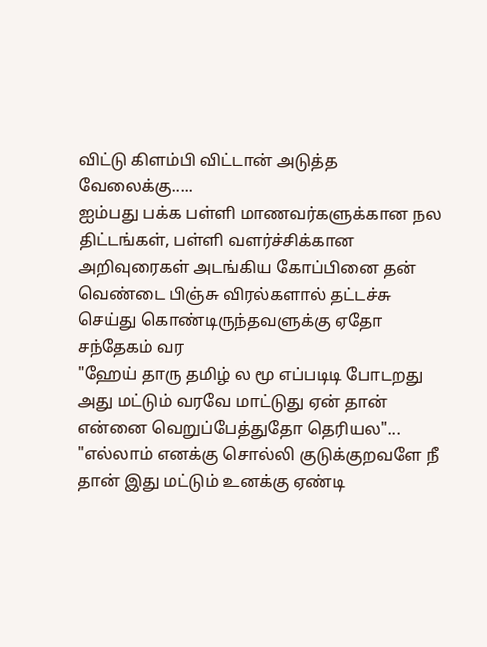விட்டு கிளம்பி விட்டான் அடுத்த வேலைக்கு.....
ஐம்பது பக்க பள்ளி மாணவர்களுக்கான நல திட்டங்கள், பள்ளி வளர்ச்சிக்கான அறிவுரைகள் அடங்கிய கோப்பினை தன் வெண்டை பிஞ்சு விரல்களால் தட்டச்சு செய்து கொண்டிருந்தவளுக்கு ஏதோ சந்தேகம் வர
"ஹேய் தாரு தமிழ் ல மூ எப்படிடி போடறது அது மட்டும் வரவே மாட்டுது ஏன் தான் என்னை வெறுப்பேத்துதோ தெரியல"...
"எல்லாம் எனக்கு சொல்லி குடுக்குறவளே நீ தான் இது மட்டும் உனக்கு ஏண்டி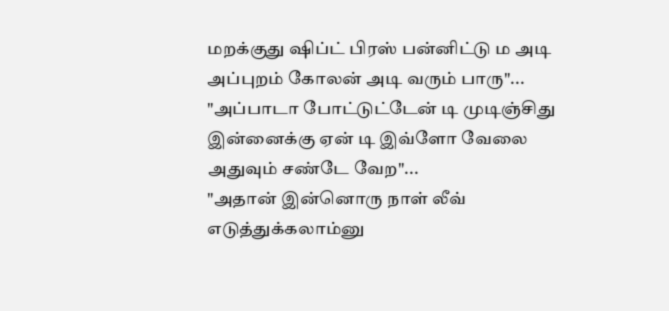மறக்குது ஷிப்ட் பிரஸ் பன்னிட்டு ம அடி அப்புறம் கோலன் அடி வரும் பாரு"...
"அப்பாடா போட்டுட்டேன் டி முடிஞ்சிது இன்னைக்கு ஏன் டி இவ்ளோ வேலை அதுவும் சண்டே வேற"...
"அதான் இன்னொரு நாள் லீவ் எடுத்துக்கலாம்னு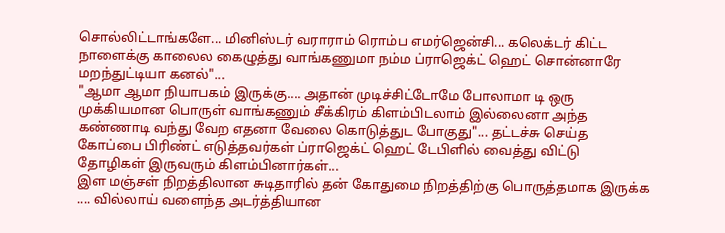சொல்லிட்டாங்களே... மினிஸ்டர் வராராம் ரொம்ப எமர்ஜென்சி... கலெக்டர் கிட்ட நாளைக்கு காலைல கைழுத்து வாங்கணுமா நம்ம ப்ராஜெக்ட் ஹெட் சொன்னாரே மறந்துட்டியா கனல்"...
"ஆமா ஆமா நியாபகம் இருக்கு.... அதான் முடிச்சிட்டோமே போலாமா டி ஒரு முக்கியமான பொருள் வாங்கணும் சீக்கிரம் கிளம்பிடலாம் இல்லைனா அந்த கண்ணாடி வந்து வேற எதனா வேலை கொடுத்துட போகுது"... தட்டச்சு செய்த கோப்பை பிரிண்ட் எடுத்தவர்கள் ப்ராஜெக்ட் ஹெட் டேபிளில் வைத்து விட்டு தோழிகள் இருவரும் கிளம்பினார்கள்...
இள மஞ்சள் நிறத்திலான சுடிதாரில் தன் கோதுமை நிறத்திற்கு பொருத்தமாக இருக்க .... வில்லாய் வளைந்த அடர்த்தியான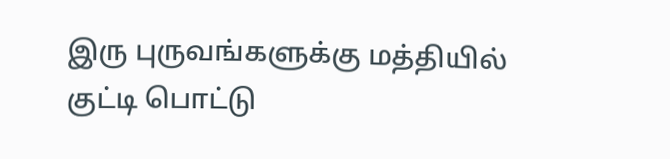இரு புருவங்களுக்கு மத்தியில் குட்டி பொட்டு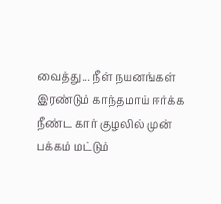வைத்து... நீள் நயனங்கள் இரண்டும் காந்தமாய் ஈர்க்க நீண்ட கார் குழலில் முன் பக்கம் மட்டும்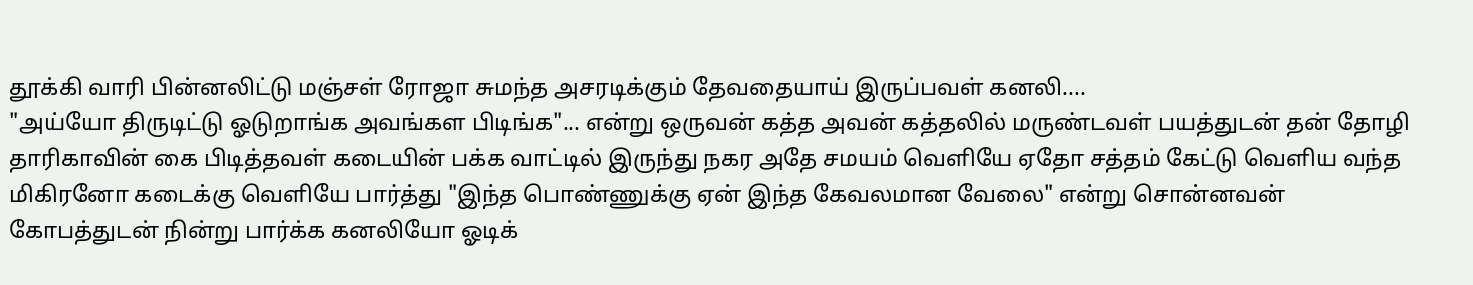தூக்கி வாரி பின்னலிட்டு மஞ்சள் ரோஜா சுமந்த அசரடிக்கும் தேவதையாய் இருப்பவள் கனலி....
"அய்யோ திருடிட்டு ஓடுறாங்க அவங்கள பிடிங்க"... என்று ஒருவன் கத்த அவன் கத்தலில் மருண்டவள் பயத்துடன் தன் தோழி தாரிகாவின் கை பிடித்தவள் கடையின் பக்க வாட்டில் இருந்து நகர அதே சமயம் வெளியே ஏதோ சத்தம் கேட்டு வெளிய வந்த மிகிரனோ கடைக்கு வெளியே பார்த்து "இந்த பொண்ணுக்கு ஏன் இந்த கேவலமான வேலை" என்று சொன்னவன் கோபத்துடன் நின்று பார்க்க கனலியோ ஓடிக்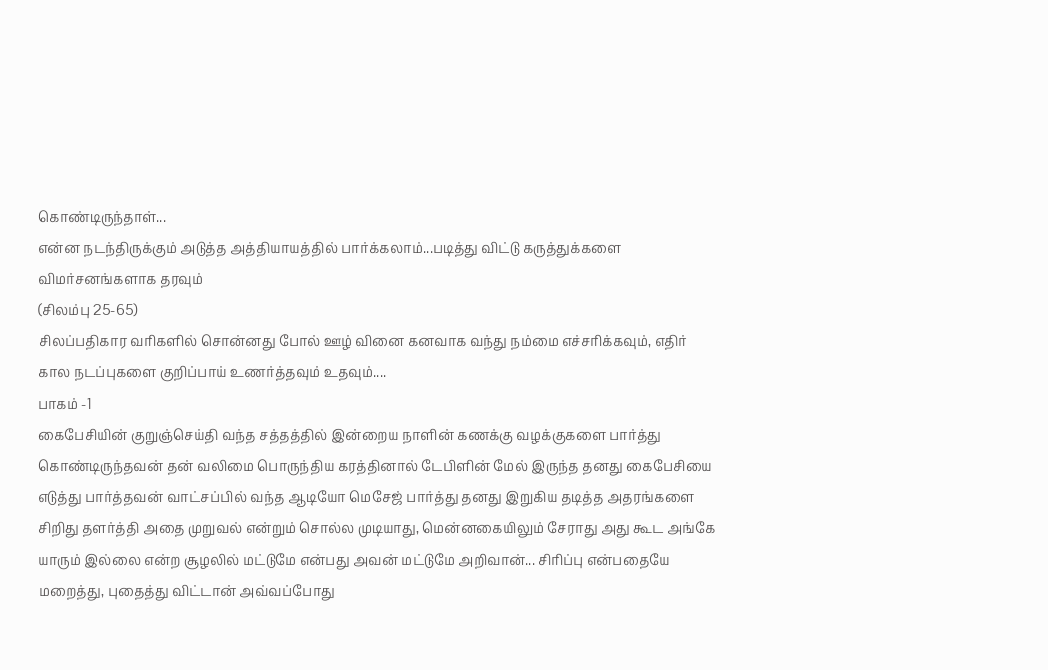கொண்டிருந்தாள்...
என்ன நடந்திருக்கும் அடுத்த அத்தியாயத்தில் பார்க்கலாம்...படித்து விட்டு கருத்துக்களை விமர்சனங்களாக தரவும்
(சிலம்பு 25-65)
சிலப்பதிகார வரிகளில் சொன்னது போல் ஊழ் வினை கனவாக வந்து நம்மை எச்சரிக்கவும், எதிர் கால நடப்புகளை குறிப்பாய் உணர்த்தவும் உதவும்....
பாகம் -1
கைபேசியின் குறுஞ்செய்தி வந்த சத்தத்தில் இன்றைய நாளின் கணக்கு வழக்குகளை பார்த்து கொண்டிருந்தவன் தன் வலிமை பொருந்திய கரத்தினால் டேபிளின் மேல் இருந்த தனது கைபேசியை எடுத்து பார்த்தவன் வாட்சப்பில் வந்த ஆடியோ மெசேஜ் பார்த்து தனது இறுகிய தடித்த அதரங்களை சிறிது தளர்த்தி அதை முறுவல் என்றும் சொல்ல முடியாது, மென்னகையிலும் சேராது அது கூட அங்கே யாரும் இல்லை என்ற சூழலில் மட்டுமே என்பது அவன் மட்டுமே அறிவான்... சிரிப்பு என்பதையே மறைத்து, புதைத்து விட்டான் அவ்வப்போது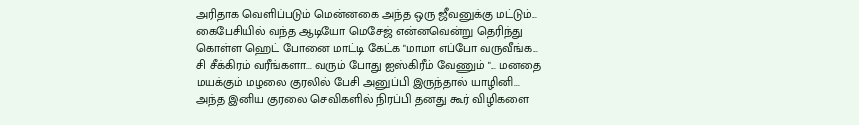அரிதாக வெளிப்படும் மென்னகை அந்த ஒரு ஜீவனுக்கு மட்டும்...
கைபேசியில் வந்த ஆடியோ மெசேஜ் என்னவென்று தெரிந்து கொள்ள ஹெட் போனை மாட்டி கேட்க "மாமா எப்போ வருவீங்க... சி சீக்கிரம் வரீங்களா... வரும் போது ஐஸ்கிரீம் வேணும் "... மனதை மயக்கும் மழலை குரலில் பேசி அனுப்பி இருந்தால் யாழினி... அந்த இனிய குரலை செவிகளில் நிரப்பி தனது கூர் விழிகளை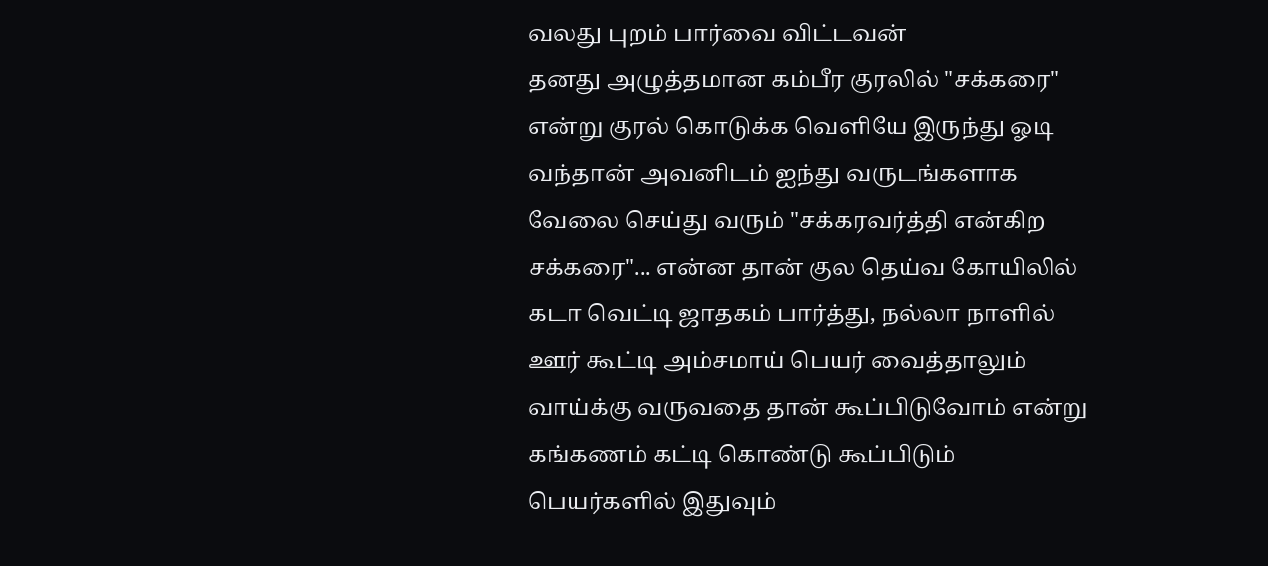வலது புறம் பார்வை விட்டவன்
தனது அழுத்தமான கம்பீர குரலில் "சக்கரை" என்று குரல் கொடுக்க வெளியே இருந்து ஓடி வந்தான் அவனிடம் ஐந்து வருடங்களாக வேலை செய்து வரும் "சக்கரவர்த்தி என்கிற சக்கரை"... என்ன தான் குல தெய்வ கோயிலில் கடா வெட்டி ஜாதகம் பார்த்து, நல்லா நாளில் ஊர் கூட்டி அம்சமாய் பெயர் வைத்தாலும் வாய்க்கு வருவதை தான் கூப்பிடுவோம் என்று கங்கணம் கட்டி கொண்டு கூப்பிடும் பெயர்களில் இதுவும்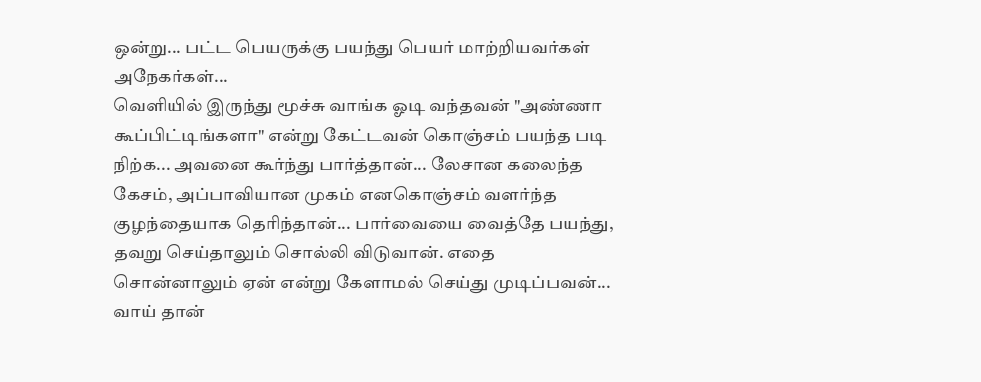ஒன்று... பட்ட பெயருக்கு பயந்து பெயர் மாற்றியவர்கள் அநேகர்கள்...
வெளியில் இருந்து மூச்சு வாங்க ஓடி வந்தவன் "அண்ணா கூப்பிட்டிங்களா" என்று கேட்டவன் கொஞ்சம் பயந்த படி நிற்க... அவனை கூர்ந்து பார்த்தான்... லேசான கலைந்த கேசம், அப்பாவியான முகம் எனகொஞ்சம் வளர்ந்த குழந்தையாக தெரிந்தான்... பார்வையை வைத்தே பயந்து, தவறு செய்தாலும் சொல்லி விடுவான். எதை சொன்னாலும் ஏன் என்று கேளாமல் செய்து முடிப்பவன்... வாய் தான்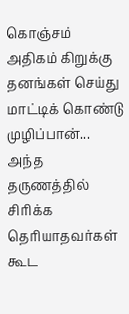கொஞ்சம் அதிகம் கிறுக்கு தனங்கள் செய்து மாட்டிக் கொண்டு முழிப்பான்... அந்த தருணத்தில் சிரிக்க தெரியாதவர்கள் கூட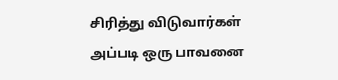சிரித்து விடுவார்கள் அப்படி ஒரு பாவனை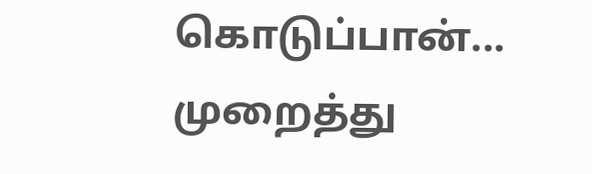கொடுப்பான்...
முறைத்து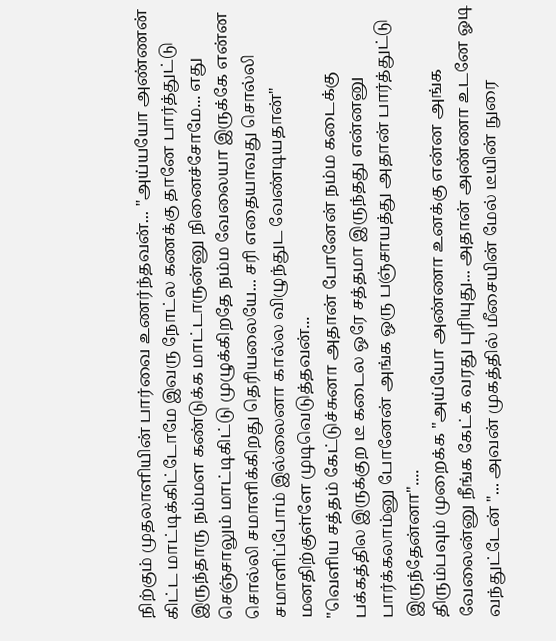நிற்கும் முதலாளியின் பார்வை உணர்ந்தவன்... "அய்யயோ அண்ணன் கிட்ட மாட்டிக்கிட்டோமே இவரு நோட்ல கணக்கு தானே பார்த்துட்டு இருந்தாரு நம்மள கண்டுக்க மாட்டாருன்னு நினைச்சோமே... எது செஞ்சாலும் மாட்டிகிட்டு முழுக்கிறதே நம்ம வேலையா இருக்கே என்ன சொல்லி சமாளிக்கிறது தெரியலையே... சரி எதையாவது சொல்லி சமாளிப்போம் இல்லைனா கால்ல விழுந்துட வேண்டியதான்" மனதிற்குள்ளே முடிவெடுத்தவன்...
"வெளிய சத்தம் கேட்டுச்சுனா அதான் போனேன் நம்ம கடைக்கு பக்கத்தில இருக்குற டீ கடைல ஒரே சத்தமா இருந்தது என்னனு பார்க்கலாம்னு போனேன் அங்க ஒரு பஞ்சாயத்து அதான் பார்த்துட்டு இருந்தேன்னா"....
திரும்பவும் முறைக்க "அய்யோ அண்ணா உனக்கு என்ன அங்க வேலைன்னு நீங்க கேட்க வரது புரியுது... அதான் அண்ணா உடனே ஓடி வந்துட்டேன் "... அவன் முகத்தில் மீசையின் மேல் டீயின் நுரை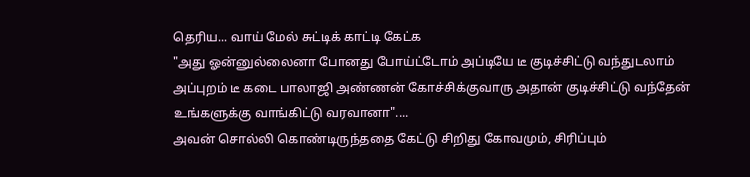தெரிய... வாய் மேல் சுட்டிக் காட்டி கேட்க
"அது ஓன்னுல்லைனா போனது போய்ட்டோம் அப்டியே டீ குடிச்சிட்டு வந்துடலாம் அப்புறம் டீ கடை பாலாஜி அண்ணன் கோச்சிக்குவாரு அதான் குடிச்சிட்டு வந்தேன் உங்களுக்கு வாங்கிட்டு வரவானா"....
அவன் சொல்லி கொண்டிருந்ததை கேட்டு சிறிது கோவமும், சிரிப்பும்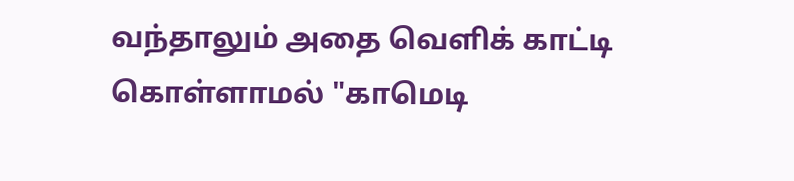வந்தாலும் அதை வெளிக் காட்டி கொள்ளாமல் "காமெடி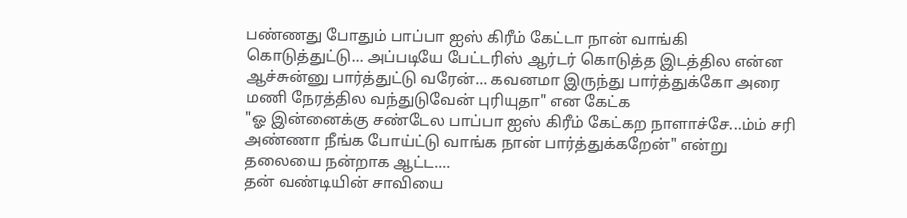பண்ணது போதும் பாப்பா ஐஸ் கிரீம் கேட்டா நான் வாங்கி கொடுத்துட்டு... அப்படியே பேட்டரிஸ் ஆர்டர் கொடுத்த இடத்தில என்ன ஆச்சுன்னு பார்த்துட்டு வரேன்... கவனமா இருந்து பார்த்துக்கோ அரை மணி நேரத்தில வந்துடுவேன் புரியுதா" என கேட்க
"ஓ இன்னைக்கு சண்டேல பாப்பா ஐஸ் கிரீம் கேட்கற நாளாச்சே...ம்ம் சரி அண்ணா நீங்க போய்ட்டு வாங்க நான் பார்த்துக்கறேன்" என்று தலையை நன்றாக ஆட்ட....
தன் வண்டியின் சாவியை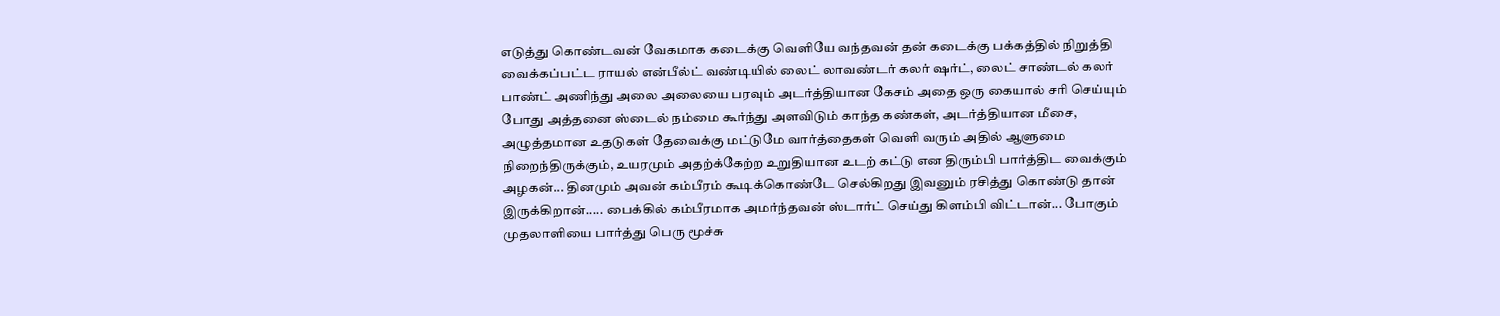எடுத்து கொண்டவன் வேகமாக கடைக்கு வெளியே வந்தவன் தன் கடைக்கு பக்கத்தில் நிறுத்தி வைக்கப்பட்ட ராயல் என்பீல்ட் வண்டியில் லைட் லாவண்டர் கலர் ஷர்ட், லைட் சாண்டல் கலர் பாண்ட் அணிந்து அலை அலையை பரவும் அடர்த்தியான கேசம் அதை ஒரு கையால் சரி செய்யும் போது அத்தனை ஸ்டைல் நம்மை கூர்ந்து அளவிடும் காந்த கண்கள், அடர்த்தியான மீசை, அழுத்தமான உதடுகள் தேவைக்கு மட்டுமே வார்த்தைகள் வெளி வரும் அதில் ஆளுமை நிறைந்திருக்கும், உயரமும் அதற்க்கேற்ற உறுதியான உடற் கட்டு என திரும்பி பார்த்திட வைக்கும் அழகன்... தினமும் அவன் கம்பீரம் கூடிக்கொண்டே செல்கிறது இவனும் ரசித்து கொண்டு தான் இருக்கிறான்..... பைக்கில் கம்பீரமாக அமர்ந்தவன் ஸ்டார்ட் செய்து கிளம்பி விட்டான்... போகும் முதலாளியை பார்த்து பெரு மூச்சு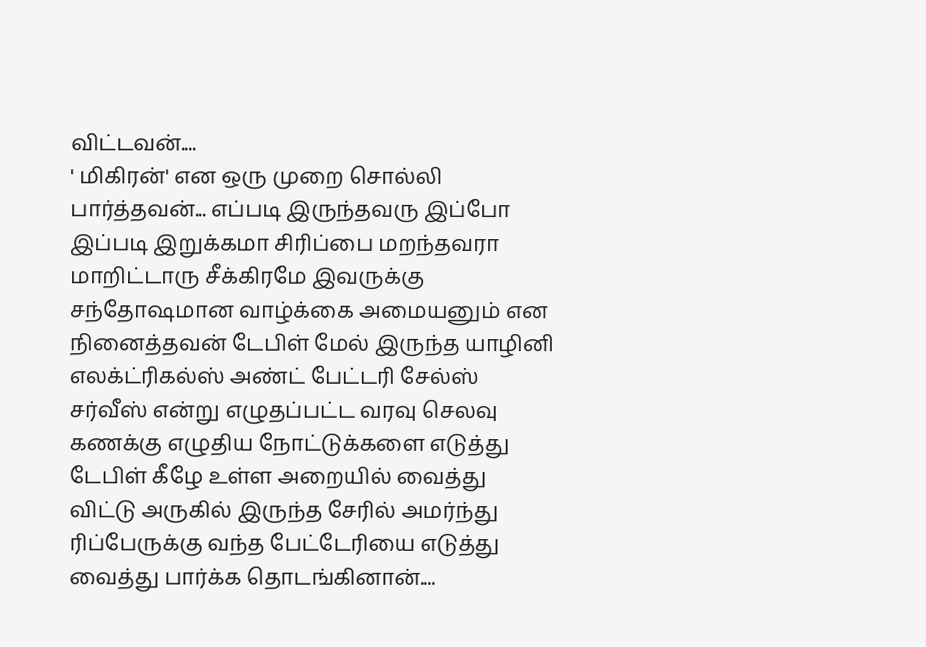விட்டவன்....
' மிகிரன்' என ஒரு முறை சொல்லி பார்த்தவன்... எப்படி இருந்தவரு இப்போ இப்படி இறுக்கமா சிரிப்பை மறந்தவரா மாறிட்டாரு சீக்கிரமே இவருக்கு சந்தோஷமான வாழ்க்கை அமையனும் என நினைத்தவன் டேபிள் மேல் இருந்த யாழினி எலக்ட்ரிகல்ஸ் அண்ட் பேட்டரி சேல்ஸ் சர்வீஸ் என்று எழுதப்பட்ட வரவு செலவு கணக்கு எழுதிய நோட்டுக்களை எடுத்து டேபிள் கீழே உள்ள அறையில் வைத்து விட்டு அருகில் இருந்த சேரில் அமர்ந்து ரிப்பேருக்கு வந்த பேட்டேரியை எடுத்து வைத்து பார்க்க தொடங்கினான்....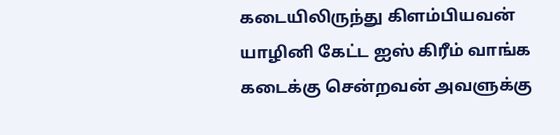கடையிலிருந்து கிளம்பியவன் யாழினி கேட்ட ஐஸ் கிரீம் வாங்க கடைக்கு சென்றவன் அவளுக்கு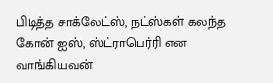பிடித்த சாக்லேட்ஸ், நட்ஸ்கள் கலந்த கோன் ஐஸ், ஸ்ட்ராபெர்ரி என வாங்கியவன்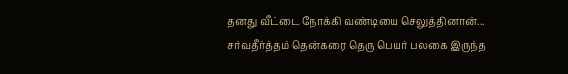தனது வீட்டை நோக்கி வண்டியை செலுத்தினான்...
சர்வதீர்த்தம் தென்கரை தெரு பெயர் பலகை இருந்த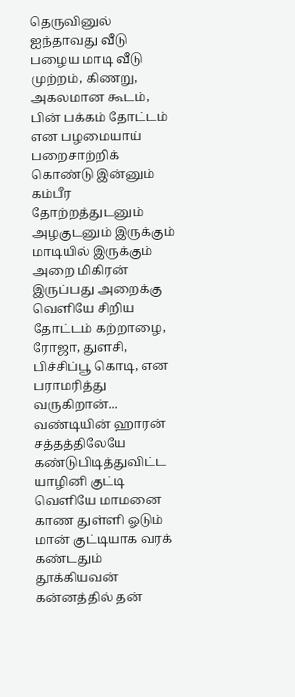தெருவினுல் ஐந்தாவது வீடு பழைய மாடி வீடு முற்றம், கிணறு, அகலமான கூடம், பின் பக்கம் தோட்டம் என பழமையாய் பறைசாற்றிக் கொண்டு இன்னும் கம்பீர தோற்றத்துடனும் அழகுடனும் இருக்கும் மாடியில் இருக்கும் அறை மிகிரன் இருப்பது அறைக்கு வெளியே சிறிய தோட்டம் கற்றாழை, ரோஜா, துளசி, பிச்சிப்பூ கொடி, என பராமரித்து வருகிறான்...
வண்டியின் ஹாரன் சத்தத்திலேயே கண்டுபிடித்துவிட்ட யாழினி குட்டி வெளியே மாமனை காண துள்ளி ஓடும் மான் குட்டியாக வரக் கண்டதும் தூக்கியவன் கன்னத்தில் தன்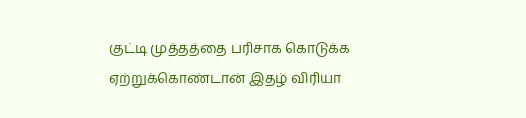குட்டி முத்தத்தை பரிசாக கொடுக்க ஏற்றுக்கொண்டான் இதழ் விரியா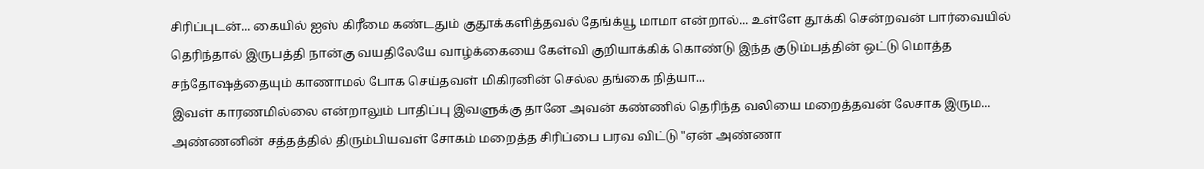சிரிப்புடன்... கையில் ஐஸ் கிரீமை கண்டதும் குதூக்களித்தவல் தேங்க்யூ மாமா என்றால்... உள்ளே தூக்கி சென்றவன் பார்வையில் தெரிந்தால் இருபத்தி நான்கு வயதிலேயே வாழ்க்கையை கேள்வி குறியாக்கிக் கொண்டு இந்த குடும்பத்தின் ஒட்டு மொத்த சந்தோஷத்தையும் காணாமல் போக செய்தவள் மிகிரனின் செல்ல தங்கை நித்யா...
இவள் காரணமில்லை என்றாலும் பாதிப்பு இவளுக்கு தானே அவன் கண்ணில் தெரிந்த வலியை மறைத்தவன் லேசாக இரும... அண்ணனின் சத்தத்தில் திரும்பியவள் சோகம் மறைத்த சிரிப்பை பரவ விட்டு "ஏன் அண்ணா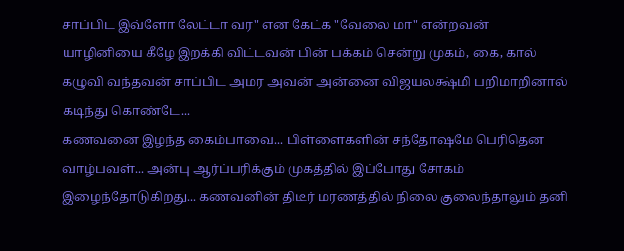சாப்பிட இவ்ளோ லேட்டா வர" என கேட்க "வேலை மா" என்றவன் யாழினியை கீழே இறக்கி விட்டவன் பின் பக்கம் சென்று முகம், கை, கால் கழுவி வந்தவன் சாப்பிட அமர அவன் அன்னை விஜயலக்ஷ்மி பறிமாறினால் கடிந்து கொண்டே...
கணவனை இழந்த கைம்பாவை... பிள்ளைகளின் சந்தோஷமே பெரிதென வாழ்பவள்... அன்பு ஆர்ப்பரிக்கும் முகத்தில் இப்போது சோகம் இழைந்தோடுகிறது... கணவனின் திடீர் மரணத்தில் நிலை குலைந்தாலும் தனி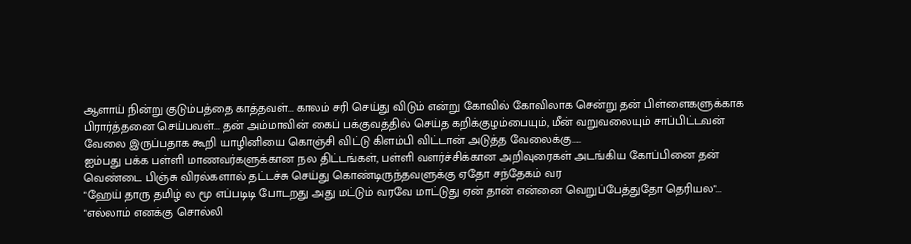ஆளாய் நின்று குடும்பத்தை காத்தவள்... காலம் சரி செய்து விடும் என்று கோவில் கோவிலாக சென்று தன் பிள்ளைகளுக்காக பிரார்த்தனை செய்பவள்... தன் அம்மாவின் கைப் பக்குவத்தில் செய்த கறிக்குழம்பையும், மீன் வறுவலையும் சாப்பிட்டவன் வேலை இருப்பதாக கூறி யாழினியை கொஞ்சி விட்டு கிளம்பி விட்டான் அடுத்த வேலைக்கு.....
ஐம்பது பக்க பள்ளி மாணவர்களுக்கான நல திட்டங்கள், பள்ளி வளர்ச்சிக்கான அறிவுரைகள் அடங்கிய கோப்பினை தன் வெண்டை பிஞ்சு விரல்களால் தட்டச்சு செய்து கொண்டிருந்தவளுக்கு ஏதோ சந்தேகம் வர
"ஹேய் தாரு தமிழ் ல மூ எப்படிடி போடறது அது மட்டும் வரவே மாட்டுது ஏன் தான் என்னை வெறுப்பேத்துதோ தெரியல"...
"எல்லாம் எனக்கு சொல்லி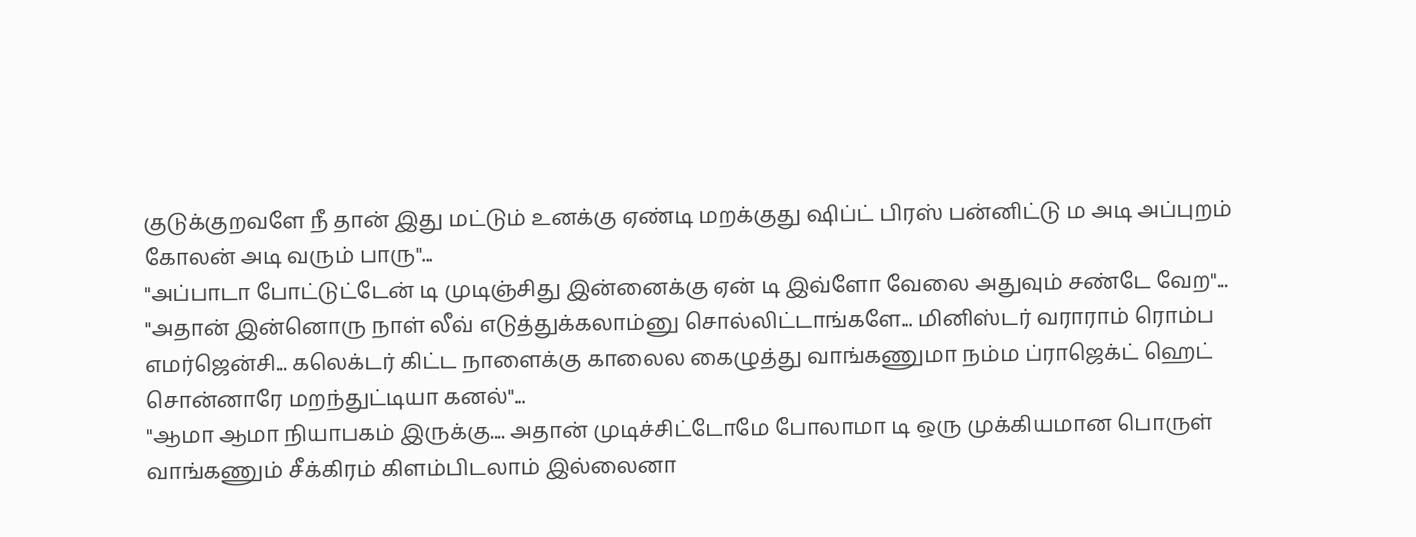குடுக்குறவளே நீ தான் இது மட்டும் உனக்கு ஏண்டி மறக்குது ஷிப்ட் பிரஸ் பன்னிட்டு ம அடி அப்புறம் கோலன் அடி வரும் பாரு"...
"அப்பாடா போட்டுட்டேன் டி முடிஞ்சிது இன்னைக்கு ஏன் டி இவ்ளோ வேலை அதுவும் சண்டே வேற"...
"அதான் இன்னொரு நாள் லீவ் எடுத்துக்கலாம்னு சொல்லிட்டாங்களே... மினிஸ்டர் வராராம் ரொம்ப எமர்ஜென்சி... கலெக்டர் கிட்ட நாளைக்கு காலைல கைழுத்து வாங்கணுமா நம்ம ப்ராஜெக்ட் ஹெட் சொன்னாரே மறந்துட்டியா கனல்"...
"ஆமா ஆமா நியாபகம் இருக்கு.... அதான் முடிச்சிட்டோமே போலாமா டி ஒரு முக்கியமான பொருள் வாங்கணும் சீக்கிரம் கிளம்பிடலாம் இல்லைனா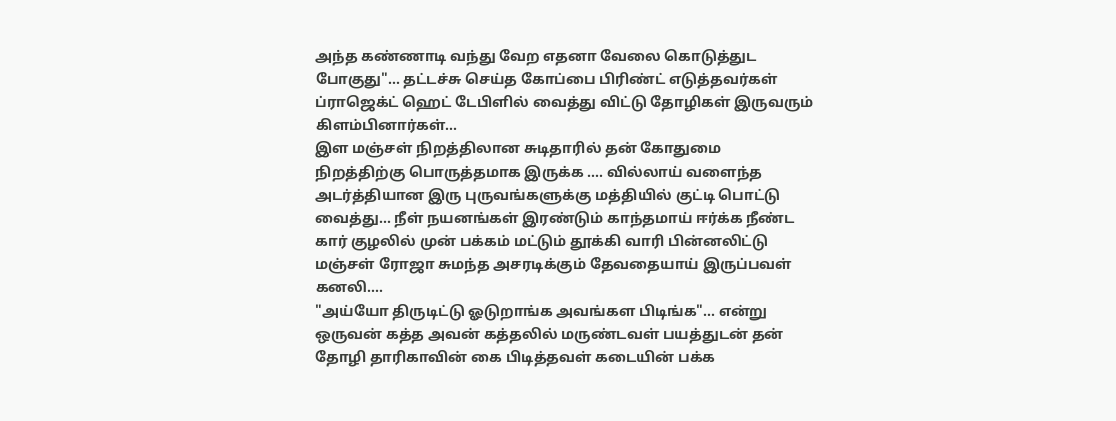அந்த கண்ணாடி வந்து வேற எதனா வேலை கொடுத்துட போகுது"... தட்டச்சு செய்த கோப்பை பிரிண்ட் எடுத்தவர்கள் ப்ராஜெக்ட் ஹெட் டேபிளில் வைத்து விட்டு தோழிகள் இருவரும் கிளம்பினார்கள்...
இள மஞ்சள் நிறத்திலான சுடிதாரில் தன் கோதுமை நிறத்திற்கு பொருத்தமாக இருக்க .... வில்லாய் வளைந்த அடர்த்தியான இரு புருவங்களுக்கு மத்தியில் குட்டி பொட்டு வைத்து... நீள் நயனங்கள் இரண்டும் காந்தமாய் ஈர்க்க நீண்ட கார் குழலில் முன் பக்கம் மட்டும் தூக்கி வாரி பின்னலிட்டு மஞ்சள் ரோஜா சுமந்த அசரடிக்கும் தேவதையாய் இருப்பவள் கனலி....
"அய்யோ திருடிட்டு ஓடுறாங்க அவங்கள பிடிங்க"... என்று ஒருவன் கத்த அவன் கத்தலில் மருண்டவள் பயத்துடன் தன் தோழி தாரிகாவின் கை பிடித்தவள் கடையின் பக்க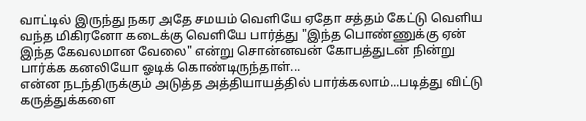வாட்டில் இருந்து நகர அதே சமயம் வெளியே ஏதோ சத்தம் கேட்டு வெளிய வந்த மிகிரனோ கடைக்கு வெளியே பார்த்து "இந்த பொண்ணுக்கு ஏன் இந்த கேவலமான வேலை" என்று சொன்னவன் கோபத்துடன் நின்று பார்க்க கனலியோ ஓடிக் கொண்டிருந்தாள்...
என்ன நடந்திருக்கும் அடுத்த அத்தியாயத்தில் பார்க்கலாம்...படித்து விட்டு கருத்துக்களை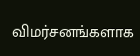விமர்சனங்களாக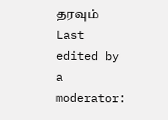தரவும்
Last edited by a moderator: